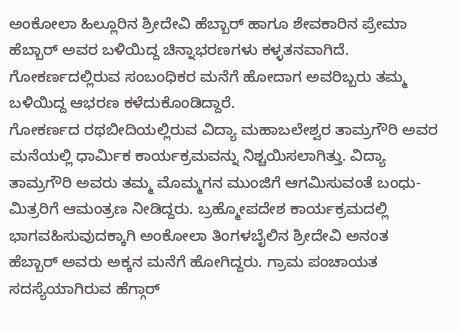ಅಂಕೋಲಾ ಹಿಲ್ಲೂರಿನ ಶ್ರೀದೇವಿ ಹೆಬ್ಬಾರ್ ಹಾಗೂ ಶೇವಕಾರಿನ ಪ್ರೇಮಾ ಹೆಬ್ಬಾರ್ ಅವರ ಬಳಿಯಿದ್ದ ಚಿನ್ನಾಭರಣಗಳು ಕಳ್ಳತನವಾಗಿದೆ. ಗೋಕರ್ಣದಲ್ಲಿರುವ ಸಂಬoಧಿಕರ ಮನೆಗೆ ಹೋದಾಗ ಅವರಿಬ್ಬರು ತಮ್ಮ ಬಳಿಯಿದ್ದ ಆಭರಣ ಕಳೆದುಕೊಂಡಿದ್ದಾರೆ.
ಗೋಕರ್ಣದ ರಥಬೀದಿಯಲ್ಲಿರುವ ವಿದ್ಯಾ ಮಹಾಬಲೇಶ್ವರ ತಾಮ್ರಗೌರಿ ಅವರ ಮನೆಯಲ್ಲಿ ಧಾರ್ಮಿಕ ಕಾರ್ಯಕ್ರಮವನ್ನು ನಿಶ್ಚಯಿಸಲಾಗಿತ್ತು. ವಿದ್ಯಾ ತಾಮ್ರಗೌರಿ ಅವರು ತಮ್ಮ ಮೊಮ್ಮಗನ ಮುಂಜಿಗೆ ಆಗಮಿಸುವಂತೆ ಬಂಧು-ಮಿತ್ರರಿಗೆ ಆಮಂತ್ರಣ ನೀಡಿದ್ದರು. ಬ್ರಹ್ಮೋಪದೇಶ ಕಾರ್ಯಕ್ರಮದಲ್ಲಿ ಭಾಗವಹಿಸುವುದಕ್ಕಾಗಿ ಅಂಕೋಲಾ ತಿಂಗಳಬೈಲಿನ ಶ್ರೀದೇವಿ ಅನಂತ ಹೆಬ್ಬಾರ್ ಅವರು ಅಕ್ಕನ ಮನೆಗೆ ಹೋಗಿದ್ದರು. ಗ್ರಾಮ ಪಂಚಾಯತ ಸದಸ್ಯೆಯಾಗಿರುವ ಹೆಗ್ಗಾರ್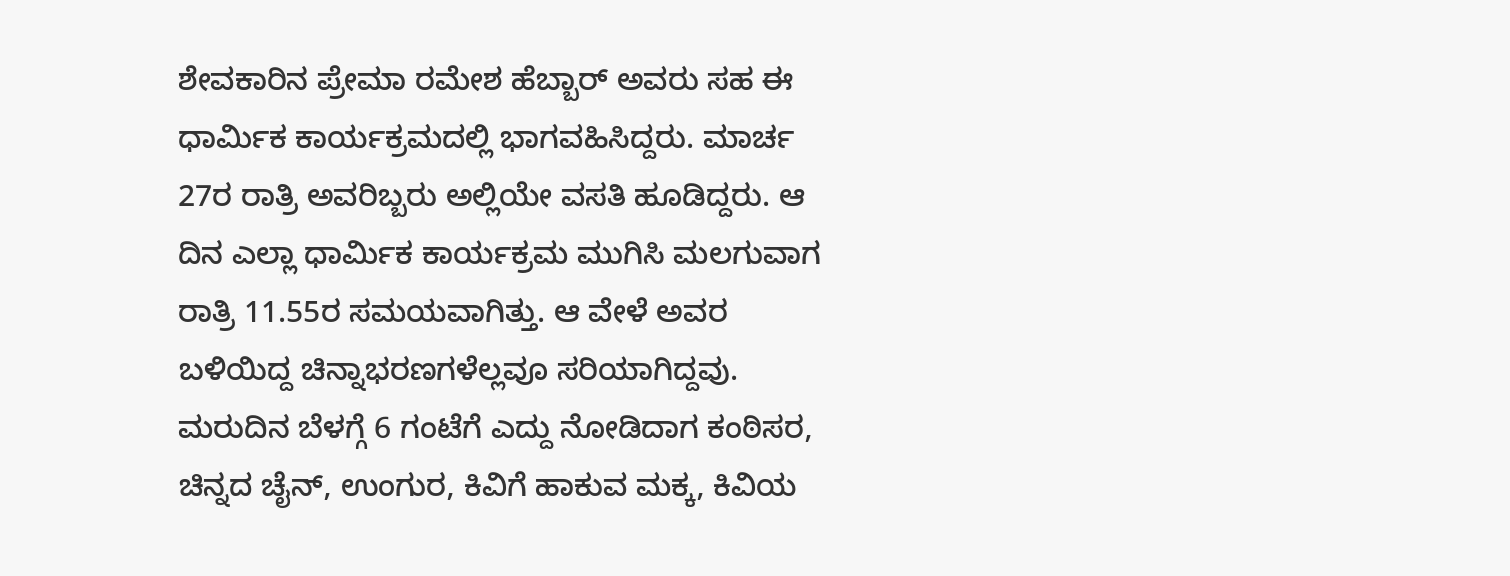ಶೇವಕಾರಿನ ಪ್ರೇಮಾ ರಮೇಶ ಹೆಬ್ಬಾರ್ ಅವರು ಸಹ ಈ ಧಾರ್ಮಿಕ ಕಾರ್ಯಕ್ರಮದಲ್ಲಿ ಭಾಗವಹಿಸಿದ್ದರು. ಮಾರ್ಚ 27ರ ರಾತ್ರಿ ಅವರಿಬ್ಬರು ಅಲ್ಲಿಯೇ ವಸತಿ ಹೂಡಿದ್ದರು. ಆ ದಿನ ಎಲ್ಲಾ ಧಾರ್ಮಿಕ ಕಾರ್ಯಕ್ರಮ ಮುಗಿಸಿ ಮಲಗುವಾಗ ರಾತ್ರಿ 11.55ರ ಸಮಯವಾಗಿತ್ತು. ಆ ವೇಳೆ ಅವರ ಬಳಿಯಿದ್ದ ಚಿನ್ನಾಭರಣಗಳೆಲ್ಲವೂ ಸರಿಯಾಗಿದ್ದವು. ಮರುದಿನ ಬೆಳಗ್ಗೆ 6 ಗಂಟೆಗೆ ಎದ್ದು ನೋಡಿದಾಗ ಕಂಠಿಸರ, ಚಿನ್ನದ ಚೈನ್, ಉಂಗುರ, ಕಿವಿಗೆ ಹಾಕುವ ಮಕ್ಕ, ಕಿವಿಯ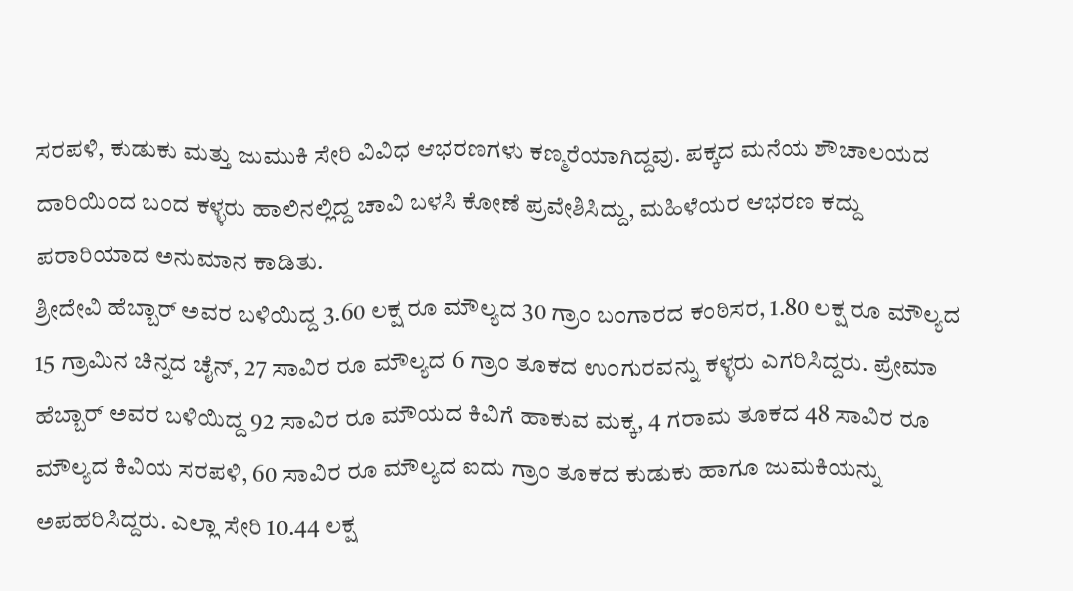ಸರಪಳಿ, ಕುಡುಕು ಮತ್ತು ಜುಮುಕಿ ಸೇರಿ ವಿವಿಧ ಆಭರಣಗಳು ಕಣ್ಮರೆಯಾಗಿದ್ದವು. ಪಕ್ಕದ ಮನೆಯ ಶೌಚಾಲಯದ ದಾರಿಯಿಂದ ಬಂದ ಕಳ್ಳರು ಹಾಲಿನಲ್ಲಿದ್ದ ಚಾವಿ ಬಳಸಿ ಕೋಣೆ ಪ್ರವೇಶಿಸಿದ್ದು, ಮಹಿಳೆಯರ ಆಭರಣ ಕದ್ದು ಪರಾರಿಯಾದ ಅನುಮಾನ ಕಾಡಿತು.
ಶ್ರೀದೇವಿ ಹೆಬ್ಬಾರ್ ಅವರ ಬಳಿಯಿದ್ದ 3.60 ಲಕ್ಷ ರೂ ಮೌಲ್ಯದ 30 ಗ್ರಾಂ ಬಂಗಾರದ ಕಂಠಿಸರ, 1.80 ಲಕ್ಷ ರೂ ಮೌಲ್ಯದ 15 ಗ್ರಾಮಿನ ಚಿನ್ನದ ಚೈನ್, 27 ಸಾವಿರ ರೂ ಮೌಲ್ಯದ 6 ಗ್ರಾಂ ತೂಕದ ಉಂಗುರವನ್ನು ಕಳ್ಳರು ಎಗರಿಸಿದ್ದರು. ಪ್ರೇಮಾ ಹೆಬ್ಬಾರ್ ಅವರ ಬಳಿಯಿದ್ದ 92 ಸಾವಿರ ರೂ ಮೌಯದ ಕಿವಿಗೆ ಹಾಕುವ ಮಕ್ಕ, 4 ಗರಾಮ ತೂಕದ 48 ಸಾವಿರ ರೂ ಮೌಲ್ಯದ ಕಿವಿಯ ಸರಪಳಿ, 60 ಸಾವಿರ ರೂ ಮೌಲ್ಯದ ಐದು ಗ್ರಾಂ ತೂಕದ ಕುಡುಕು ಹಾಗೂ ಜುಮಕಿಯನ್ನು ಅಪಹರಿಸಿದ್ದರು. ಎಲ್ಲಾ ಸೇರಿ 10.44 ಲಕ್ಷ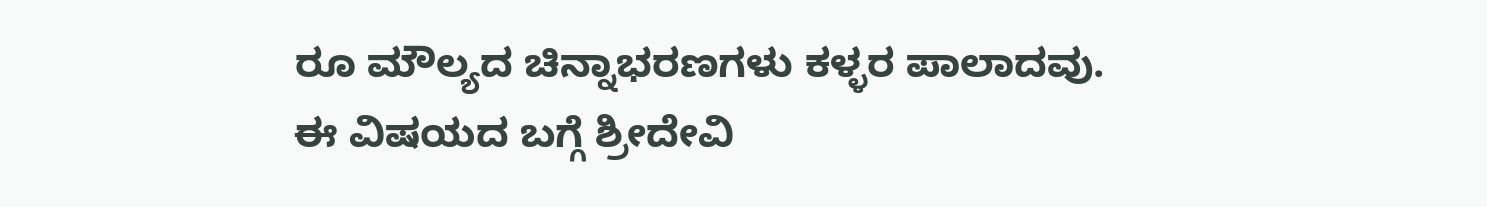ರೂ ಮೌಲ್ಯದ ಚಿನ್ನಾಭರಣಗಳು ಕಳ್ಳರ ಪಾಲಾದವು.
ಈ ವಿಷಯದ ಬಗ್ಗೆ ಶ್ರೀದೇವಿ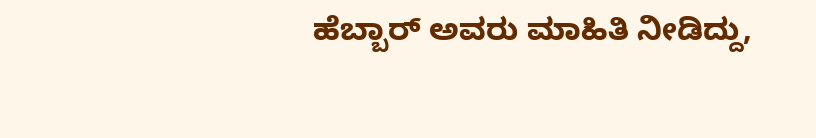ಹೆಬ್ಬಾರ್ ಅವರು ಮಾಹಿತಿ ನೀಡಿದ್ದು,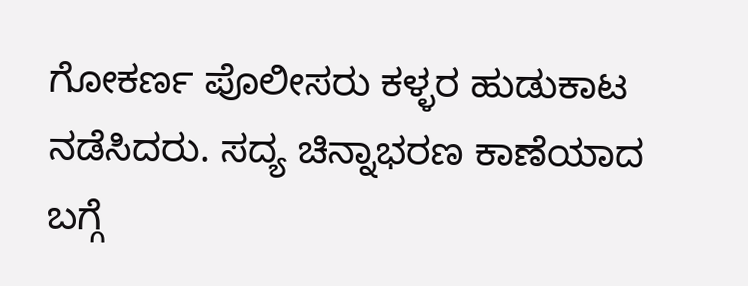ಗೋಕರ್ಣ ಪೊಲೀಸರು ಕಳ್ಳರ ಹುಡುಕಾಟ ನಡೆಸಿದರು. ಸದ್ಯ ಚಿನ್ನಾಭರಣ ಕಾಣೆಯಾದ ಬಗ್ಗೆ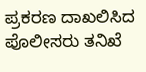ಪ್ರಕರಣ ದಾಖಲಿಸಿದ ಪೊಲೀಸರು ತನಿಖೆ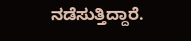ನಡೆಸುತ್ತಿದ್ದಾರೆ.